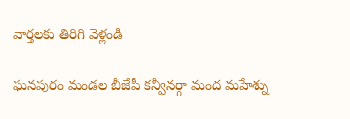వార్తలకు తిరిగి వెళ్లండి

ఘనపురం మండల బీజేపీ కన్వీనర్గా మంద మహేశ్ను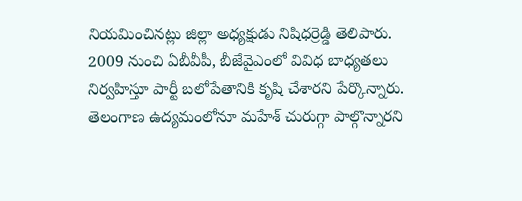నియమించినట్లు జిల్లా అధ్యక్షుడు నిషిధర్రెడ్డి తెలిపారు. 2009 నుంచి ఏబీవీపీ, బీజేవైఎంలో వివిధ బాధ్యతలు నిర్వహిస్తూ పార్టీ బలోపేతానికి కృషి చేశారని పేర్కొన్నారు.
తెలంగాణ ఉద్యమంలోనూ మహేశ్ చురుగ్గా పాల్గొన్నారని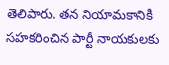తెలిపారు. తన నియామకానికి సహకరించిన పార్టీ నాయకులకు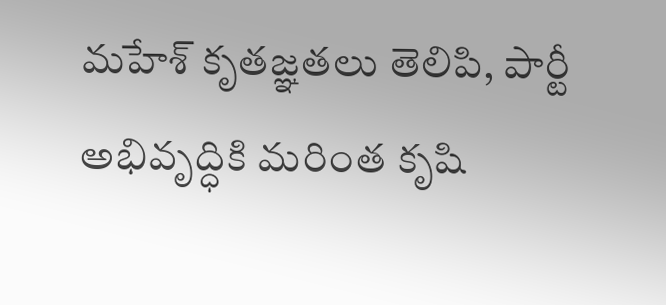మహేశ్ కృతజ్ఞతలు తెలిపి, పార్టీ అభివృద్ధికి మరింత కృషి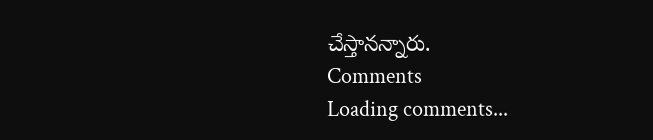చేస్తానన్నారు.
Comments
Loading comments...